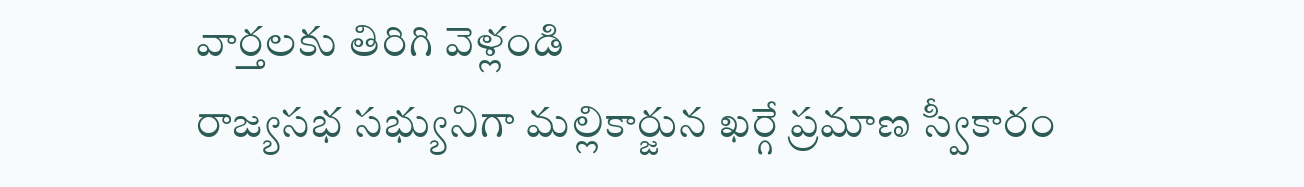వార్తలకు తిరిగి వెళ్లండి
రాజ్యసభ సభ్యునిగా మల్లికార్జున ఖర్గే ప్రమాణ స్వీకారం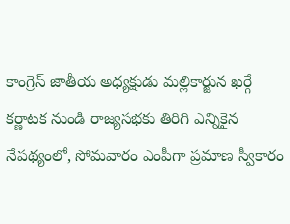కాంగ్రెస్ జాతీయ అధ్యక్షుడు మల్లికార్జున ఖర్గే కర్ణాటక నుండి రాజ్యసభకు తిరిగి ఎన్నికైన నేపథ్యంలో, సోమవారం ఎంపీగా ప్రమాణ స్వీకారం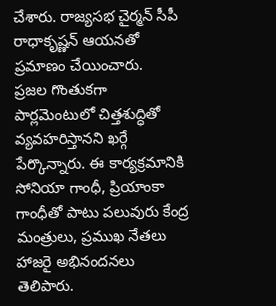చేశారు. రాజ్యసభ చైర్మన్ సీపీ రాధాకృష్ణన్ ఆయనతో ప్రమాణం చేయించారు.
ప్రజల గొంతుకగా పార్లమెంటులో చిత్తశుద్ధితో వ్యవహరిస్తానని ఖర్గే పేర్కొన్నారు. ఈ కార్యక్రమానికి సోనియా గాంధీ, ప్రియాంకా గాంధీతో పాటు పలువురు కేంద్ర మంత్రులు, ప్రముఖ నేతలు హాజరై అభినందనలు తెలిపారు.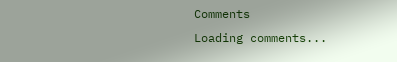Comments
Loading comments...